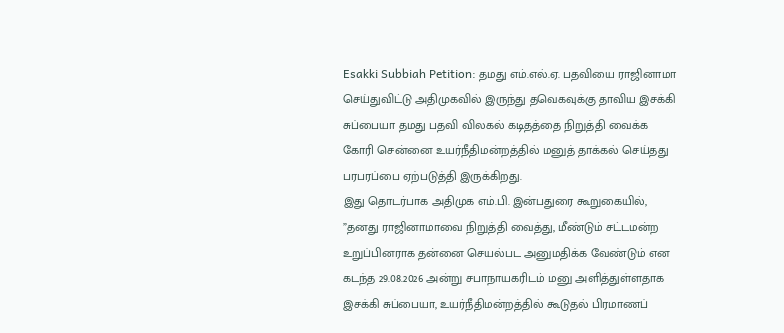Esakki Subbiah Petition: தமது எம்.எல்.ஏ. பதவியை ராஜினாமா செய்துவிட்டு அதிமுகவில் இருந்து தவெகவுக்கு தாவிய இசக்கி சுப்பையா தமது பதவி விலகல் கடிதத்தை நிறுத்தி வைக்க கோரி சென்னை உயர்நீதிமன்றத்தில் மனுத் தாக்கல் செய்தது பரபரப்பை ஏற்படுத்தி இருக்கிறது.
இது தொடர்பாக அதிமுக எம்.பி. இன்பதுரை கூறுகையில், ”தனது ராஜினாமாவை நிறுத்தி வைத்து, மீண்டும் சட்டமன்ற உறுப்பினராக தன்னை செயல்பட அனுமதிக்க வேண்டும் என கடந்த 29.08.2026 அன்று சபாநாயகரிடம் மனு அளித்துள்ளதாக இசக்கி சுப்பையா, உயர்நீதிமன்றத்தில் கூடுதல் பிரமாணப்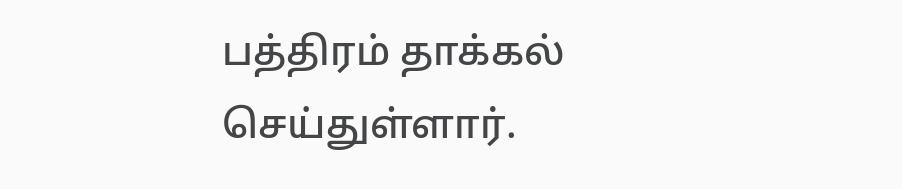பத்திரம் தாக்கல் செய்துள்ளார்.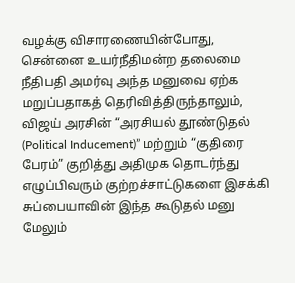வழக்கு விசாரணையின்போது, சென்னை உயர்நீதிமன்ற தலைமை நீதிபதி அமர்வு அந்த மனுவை ஏற்க மறுப்பதாகத் தெரிவித்திருந்தாலும், விஜய் அரசின் “அரசியல் தூண்டுதல் (Political Inducement)” மற்றும் “குதிரை பேரம்” குறித்து அதிமுக தொடர்ந்து எழுப்பிவரும் குற்றச்சாட்டுகளை இசக்கி சுப்பையாவின் இந்த கூடுதல் மனு மேலும்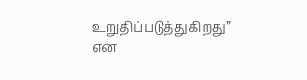உறுதிப்படுத்துகிறது” என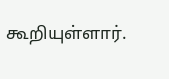கூறியுள்ளார்.